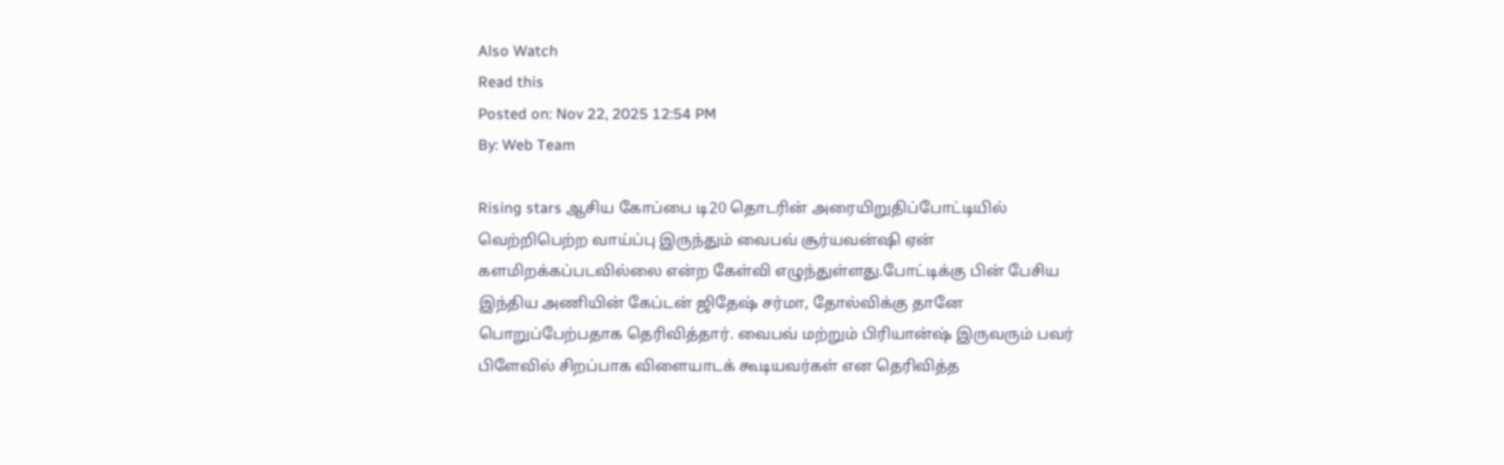Also Watch
Read this
Posted on: Nov 22, 2025 12:54 PM
By: Web Team

Rising stars ஆசிய கோப்பை டி20 தொடரின் அரையிறுதிப்போட்டியில் வெற்றிபெற்ற வாய்ப்பு இருந்தும் வைபவ் சூர்யவன்ஷி ஏன் களமிறக்கப்படவில்லை என்ற கேள்வி எழுந்துள்ளது.போட்டிக்கு பின் பேசிய இந்திய அணியின் கேப்டன் ஜிதேஷ் சர்மா, தோல்விக்கு தானே பொறுப்பேற்பதாக தெரிவித்தார். வைபவ் மற்றும் பிரியான்ஷ் இருவரும் பவர் பிளேவில் சிறப்பாக விளையாடக் கூடியவர்கள் என தெரிவித்த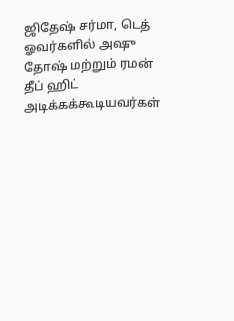ஜிதேஷ் சர்மா, டெத் ஓவர்களில் அஷு தோஷ் மற்றும் ரமன் தீப் ஹிட் அடிக்கக்கூடியவர்கள்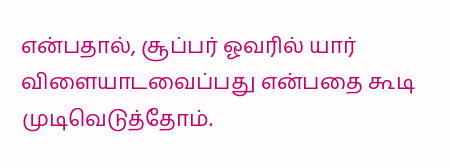என்பதால், சூப்பர் ஓவரில் யார் விளையாடவைப்பது என்பதை கூடி முடிவெடுத்தோம்.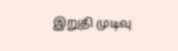இறுதி முடிவு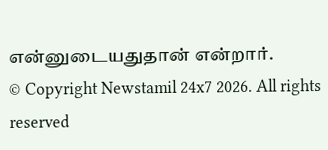என்னுடையதுதான் என்றார்.
© Copyright Newstamil 24x7 2026. All rights reserved